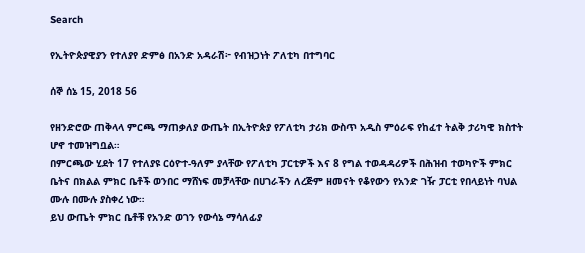Search

የኢትዮጵያዊያን የተለያየ ድምፅ በአንድ አዳራሽ፦ የብዝኃነት ፖለቲካ በተግባር

ሰኞ ሰኔ 15, 2018 56

የዘንድሮው ጠቅላላ ምርጫ ማጠቃለያ ውጤት በኢትዮጵያ የፖለቲካ ታሪክ ውስጥ አዲስ ምዕራፍ የከፈተ ትልቅ ታሪካዊ ክስተት ሆኖ ተመዝግቧል።
በምርጫው ሂደት 17 የተለያዩ ርዕዮተ-ዓለም ያላቸው የፖለቲካ ፓርቲዎች እና 8 የግል ተወዳዳሪዎች በሕዝብ ተወካዮች ምክር ቤትና በክልል ምክር ቤቶች ወንበር ማሸነፍ መቻላቸው በሀገራችን ለረጅም ዘመናት የቆየውን የአንድ ገዥ ፓርቲ የበላይነት ባህል ሙሉ በሙሉ ያስቀረ ነው።
ይህ ውጤት ምክር ቤቶቹ የአንድ ወገን የውሳኔ ማሳለፊያ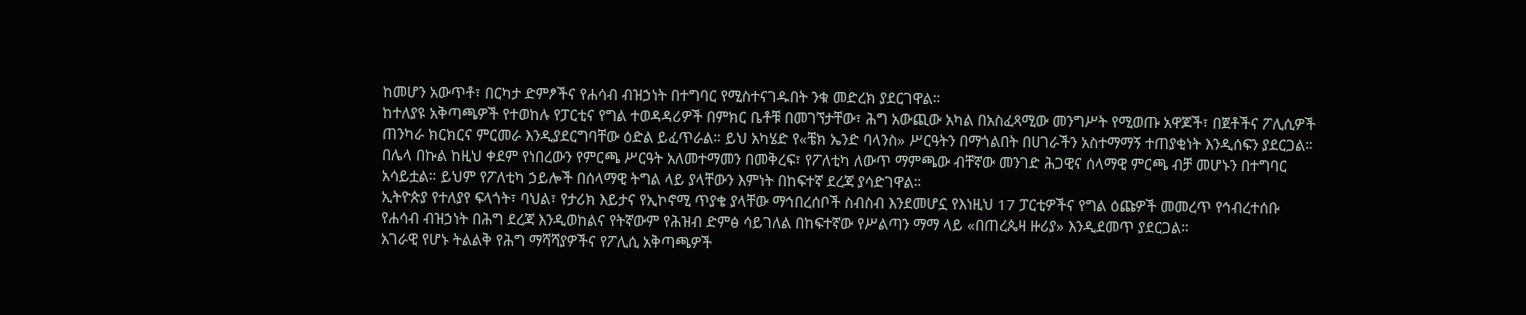ከመሆን አውጥቶ፣ በርካታ ድምፆችና የሐሳብ ብዝኃነት በተግባር የሚስተናገዱበት ንቁ መድረክ ያደርገዋል።
ከተለያዩ አቅጣጫዎች የተወከሉ የፓርቲና የግል ተወዳዳሪዎች በምክር ቤቶቹ በመገኘታቸው፣ ሕግ አውጪው አካል በአስፈጻሚው መንግሥት የሚወጡ አዋጆች፣ በጀቶችና ፖሊሲዎች ጠንካራ ክርክርና ምርመራ እንዲያደርግባቸው ዕድል ይፈጥራል። ይህ አካሄድ የ«ቼክ ኤንድ ባላንስ» ሥርዓትን በማጎልበት በሀገራችን አስተማማኝ ተጠያቂነት እንዲሰፍን ያደርጋል።
በሌላ በኩል ከዚህ ቀደም የነበረውን የምርጫ ሥርዓት አለመተማመን በመቅረፍ፣ የፖለቲካ ለውጥ ማምጫው ብቸኛው መንገድ ሕጋዊና ሰላማዊ ምርጫ ብቻ መሆኑን በተግባር አሳይቷል። ይህም የፖለቲካ ኃይሎች በሰላማዊ ትግል ላይ ያላቸውን እምነት በከፍተኛ ደረጃ ያሳድገዋል።
ኢትዮጵያ የተለያየ ፍላጎት፣ ባህል፣ የታሪክ እይታና የኢኮኖሚ ጥያቄ ያላቸው ማኅበረሰቦች ስብስብ እንደመሆኗ የእነዚህ 17 ፓርቲዎችና የግል ዕጩዎች መመረጥ የኅብረተሰቡ የሐሳብ ብዝኃነት በሕግ ደረጃ እንዲወከልና የትኛውም የሕዝብ ድምፅ ሳይገለል በከፍተኛው የሥልጣን ማማ ላይ «በጠረጴዛ ዙሪያ» እንዲደመጥ ያደርጋል።
አገራዊ የሆኑ ትልልቅ የሕግ ማሻሻያዎችና የፖሊሲ አቅጣጫዎች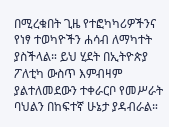በሚረቁበት ጊዜ የተፎካካሪዎችንና የነፃ ተወካዮችን ሐሳብ ለማካተት ያስችላል። ይህ ሂደት በኢትዮጵያ ፖለቲካ ውስጥ እምብዛም ያልተለመደውን ተቀራርቦ የመሥራት ባህልን በከፍተኛ ሁኔታ ያዳብራል።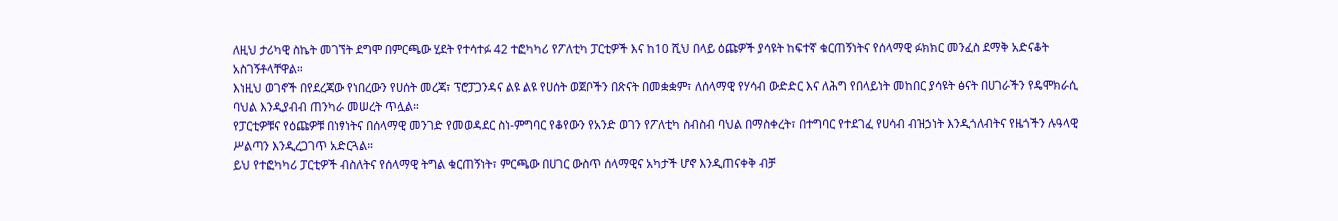ለዚህ ታሪካዊ ስኬት መገኘት ደግሞ በምርጫው ሂደት የተሳተፉ 42 ተፎካካሪ የፖለቲካ ፓርቲዎች እና ከ10 ሺህ በላይ ዕጩዎች ያሳዩት ከፍተኛ ቁርጠኝነትና የሰላማዊ ፉክክር መንፈስ ደማቅ አድናቆት አስገኝቶላቸዋል።
እነዚህ ወገኖች በየደረጃው የነበረውን የሀሰት መረጃ፣ ፕሮፓጋንዳና ልዩ ልዩ የሀሰት ወጀቦችን በጽናት በመቋቋም፣ ለሰላማዊ የሃሳብ ውድድር እና ለሕግ የበላይነት መከበር ያሳዩት ፅናት በሀገራችን የዴሞክራሲ ባህል እንዲያብብ ጠንካራ መሠረት ጥሏል።
የፓርቲዎቹና የዕጩዎቹ በነፃነትና በሰላማዊ መንገድ የመወዳደር ስነ-ምግባር የቆየውን የአንድ ወገን የፖለቲካ ስብስብ ባህል በማስቀረት፣ በተግባር የተደገፈ የሀሳብ ብዝኃነት እንዲጎለብትና የዜጎችን ሉዓላዊ ሥልጣን እንዲረጋገጥ አድርጓል።
ይህ የተፎካካሪ ፓርቲዎች ብስለትና የሰላማዊ ትግል ቁርጠኝነት፣ ምርጫው በሀገር ውስጥ ሰላማዊና አካታች ሆኖ እንዲጠናቀቅ ብቻ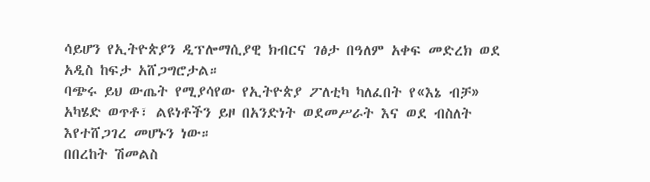ሳይሆን የኢትዮጵያን ዲፕሎማሲያዊ ክብርና ገፅታ በዓለም አቀፍ መድረክ ወደ አዲስ ከፍታ አሸጋግሮታል።
ባጭሩ ይህ ውጤት የሚያሳየው የኢትዮጵያ ፖለቲካ ካለፈበት የ«እኔ ብቻ» አካሄድ ወጥቶ፣ ልዩነቶችን ይዞ በአንድነት ወደመሥራት እና ወደ ብስለት እየተሸጋገረ መሆኑን ነው።
በበረከት ሽመልስ